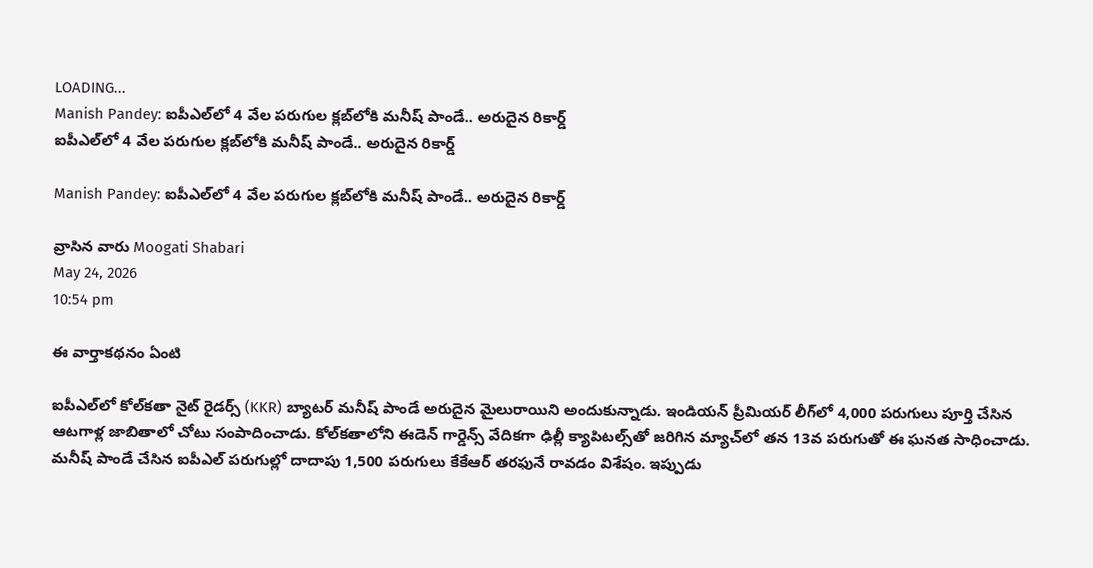LOADING...
Manish Pandey: ఐపీఎల్‌లో 4 వేల పరుగుల క్లబ్‌లోకి మనీష్ పాండే.. అరుదైన రికార్డ్
ఐపీఎల్‌లో 4 వేల పరుగుల క్లబ్‌లోకి మనీష్ పాండే.. అరుదైన రికార్డ్

Manish Pandey: ఐపీఎల్‌లో 4 వేల పరుగుల క్లబ్‌లోకి మనీష్ పాండే.. అరుదైన రికార్డ్

వ్రాసిన వారు Moogati Shabari
May 24, 2026
10:54 pm

ఈ వార్తాకథనం ఏంటి

ఐపీఎల్‌లో కోల్‌కతా నైట్‌ రైడర్స్‌ (KKR) బ్యాటర్ మనీష్ పాండే అరుదైన మైలురాయిని అందుకున్నాడు. ఇండియన్ ప్రీమియర్ లీగ్‌లో 4,000 పరుగులు పూర్తి చేసిన ఆటగాళ్ల జాబితాలో చోటు సంపాదించాడు. కోల్‌కతాలోని ఈడెన్ గార్డెన్స్ వేదికగా ఢిల్లీ క్యాపిటల్స్‌తో జరిగిన మ్యాచ్‌లో తన 13వ పరుగుతో ఈ ఘనత సాధించాడు. మనీష్ పాండే చేసిన ఐపీఎల్ పరుగుల్లో దాదాపు 1,500 పరుగులు కేకేఆర్ తరఫునే రావడం విశేషం. ఇప్పుడు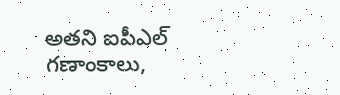అతని ఐపీఎల్ గణాంకాలు,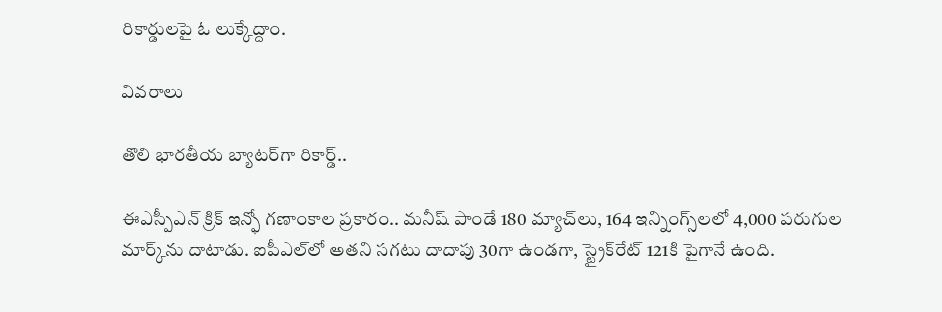రికార్డులపై ఓ లుక్కేద్దాం.

వివరాలు

తొలి భారతీయ బ్యాటర్‌గా రికార్డ్..

ఈఎస్పీఎన్ క్రిక్ ఇన్ఫో గణాంకాల ప్రకారం.. మనీష్ పాండే 180 మ్యాచ్‌లు, 164 ఇన్నింగ్స్‌లలో 4,000 పరుగుల మార్క్‌ను దాటాడు. ఐపీఎల్‌లో అతని సగటు దాదాపు 30గా ఉండగా, స్ట్రైక్‌రేట్ 121కి పైగానే ఉంది.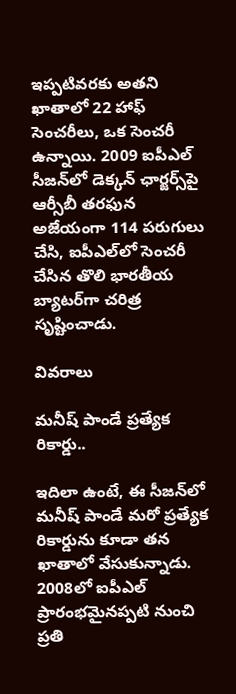ఇప్పటివరకు అతని ఖాతాలో 22 హాఫ్ సెంచరీలు, ఒక సెంచరీ ఉన్నాయి. 2009 ఐపీఎల్ సీజన్‌లో డెక్కన్ ఛార్జర్స్‌పై ఆర్సీబీ తరఫున అజేయంగా 114 పరుగులు చేసి, ఐపీఎల్‌లో సెంచరీ చేసిన తొలి భారతీయ బ్యాటర్‌గా చరిత్ర సృష్టించాడు.

వివరాలు

మనీష్ పాండే ప్రత్యేక రికార్డు..

ఇదిలా ఉంటే, ఈ సీజన్‌లో మనీష్ పాండే మరో ప్రత్యేక రికార్డును కూడా తన ఖాతాలో వేసుకున్నాడు. 2008లో ఐపీఎల్ ప్రారంభమైనప్పటి నుంచి ప్రతి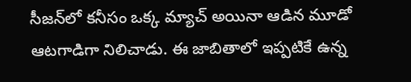సీజన్‌లో కనీసం ఒక్క మ్యాచ్ అయినా ఆడిన మూడో ఆటగాడిగా నిలిచాడు. ఈ జాబితాలో ఇప్పటికే ఉన్న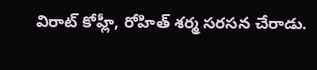విరాట్ కోహ్లీ, రోహిత్ శర్మ సరసన చేరాడు.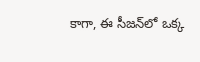కాగా, ఈ సీజన్‌లో ఒక్క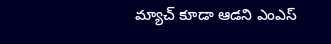మ్యాచ్ కూడా ఆడని ఎంఎస్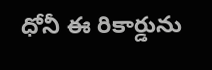ధోనీ ఈ రికార్డును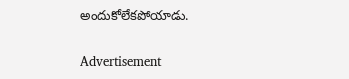అందుకోలేకపోయాడు.

Advertisement